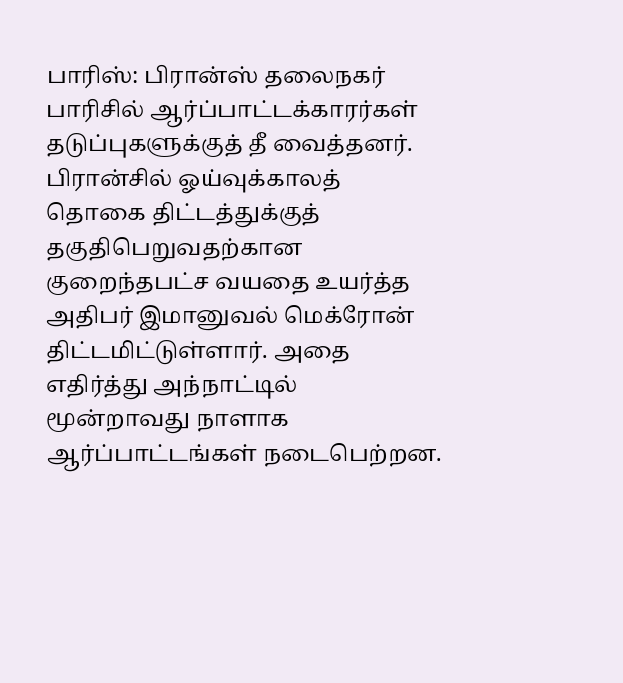பாரிஸ்: பிரான்ஸ் தலைநகர் பாரிசில் ஆர்ப்பாட்டக்காரர்கள் தடுப்புகளுக்குத் தீ வைத்தனர். பிரான்சில் ஓய்வுக்காலத் தொகை திட்டத்துக்குத் தகுதிபெறுவதற்கான குறைந்தபட்ச வயதை உயர்த்த அதிபர் இமானுவல் மெக்ரோன் திட்டமிட்டுள்ளார். அதை எதிர்த்து அந்நாட்டில் மூன்றாவது நாளாக ஆர்ப்பாட்டங்கள் நடைபெற்றன.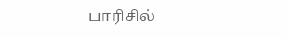பாரிசில்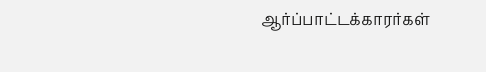ஆர்ப்பாட்டக்காரர்கள்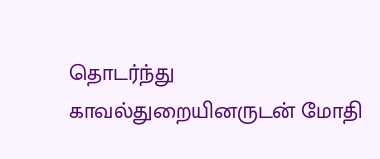தொடர்ந்து காவல்துறையினருடன் மோதி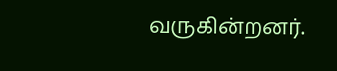வருகின்றனர்.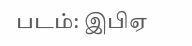படம்: இபிஏ